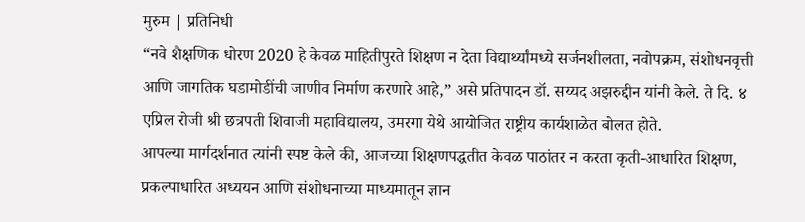मुरुम | प्रतिनिधी
“नवे शैक्षणिक धोरण 2020 हे केवळ माहितीपुरते शिक्षण न देता विद्यार्थ्यांमध्ये सर्जनशीलता, नवोपक्रम, संशोधनवृत्ती आणि जागतिक घडामोडींची जाणीव निर्माण करणारे आहे,” असे प्रतिपादन डॉ. सय्यद अझरुद्दीन यांनी केले. ते दि. ४ एप्रिल रोजी श्री छत्रपती शिवाजी महाविद्यालय, उमरगा येथे आयोजित राष्ट्रीय कार्यशाळेत बोलत होते.
आपल्या मार्गदर्शनात त्यांनी स्पष्ट केले की, आजच्या शिक्षणपद्धतीत केवळ पाठांतर न करता कृती-आधारित शिक्षण, प्रकल्पाधारित अध्ययन आणि संशोधनाच्या माध्यमातून ज्ञान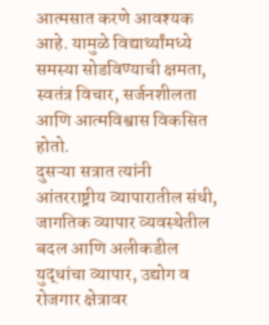आत्मसात करणे आवश्यक आहे. यामुळे विद्यार्थ्यांमध्ये समस्या सोडविण्याची क्षमता, स्वतंत्र विचार, सर्जनशीलता आणि आत्मविश्वास विकसित होतो.
दुसऱ्या सत्रात त्यांनी आंतरराष्ट्रीय व्यापारातील संधी, जागतिक व्यापार व्यवस्थेतील बदल आणि अलीकडील युद्धांचा व्यापार, उद्योग व रोजगार क्षेत्रावर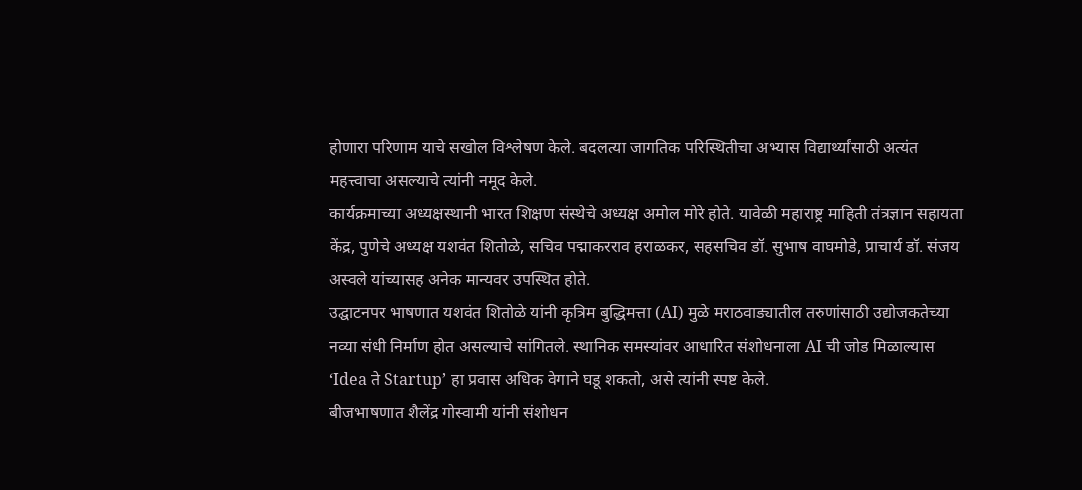होणारा परिणाम याचे सखोल विश्लेषण केले. बदलत्या जागतिक परिस्थितीचा अभ्यास विद्यार्थ्यांसाठी अत्यंत महत्त्वाचा असल्याचे त्यांनी नमूद केले.
कार्यक्रमाच्या अध्यक्षस्थानी भारत शिक्षण संस्थेचे अध्यक्ष अमोल मोरे होते. यावेळी महाराष्ट्र माहिती तंत्रज्ञान सहायता केंद्र, पुणेचे अध्यक्ष यशवंत शितोळे, सचिव पद्माकरराव हराळकर, सहसचिव डॉ. सुभाष वाघमोडे, प्राचार्य डॉ. संजय अस्वले यांच्यासह अनेक मान्यवर उपस्थित होते.
उद्घाटनपर भाषणात यशवंत शितोळे यांनी कृत्रिम बुद्धिमत्ता (AI) मुळे मराठवाड्यातील तरुणांसाठी उद्योजकतेच्या नव्या संधी निर्माण होत असल्याचे सांगितले. स्थानिक समस्यांवर आधारित संशोधनाला AI ची जोड मिळाल्यास ‘Idea ते Startup’ हा प्रवास अधिक वेगाने घडू शकतो, असे त्यांनी स्पष्ट केले.
बीजभाषणात शैलेंद्र गोस्वामी यांनी संशोधन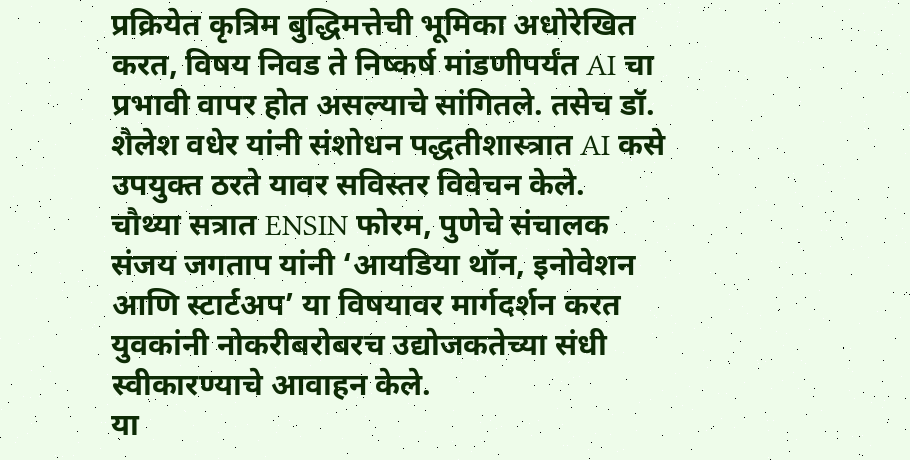प्रक्रियेत कृत्रिम बुद्धिमत्तेची भूमिका अधोरेखित करत, विषय निवड ते निष्कर्ष मांडणीपर्यंत AI चा प्रभावी वापर होत असल्याचे सांगितले. तसेच डॉ. शैलेश वधेर यांनी संशोधन पद्धतीशास्त्रात AI कसे उपयुक्त ठरते यावर सविस्तर विवेचन केले.
चौथ्या सत्रात ENSIN फोरम, पुणेचे संचालक संजय जगताप यांनी ‘आयडिया थॉन, इनोवेशन आणि स्टार्टअप’ या विषयावर मार्गदर्शन करत युवकांनी नोकरीबरोबरच उद्योजकतेच्या संधी स्वीकारण्याचे आवाहन केले.
या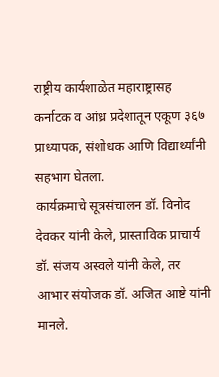राष्ट्रीय कार्यशाळेत महाराष्ट्रासह कर्नाटक व आंध्र प्रदेशातून एकूण ३६७ प्राध्यापक, संशोधक आणि विद्यार्थ्यांनी सहभाग घेतला.
कार्यक्रमाचे सूत्रसंचालन डॉ. विनोद देवकर यांनी केले, प्रास्ताविक प्राचार्य डॉ. संजय अस्वले यांनी केले, तर आभार संयोजक डॉ. अजित आष्टे यांनी मानले.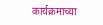कार्यक्रमाच्या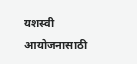यशस्वी आयोजनासाठी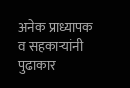अनेक प्राध्यापक व सहकाऱ्यांनी पुढाकार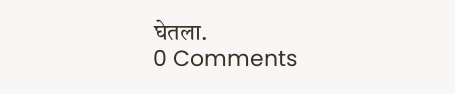घेतला.
0 Comments